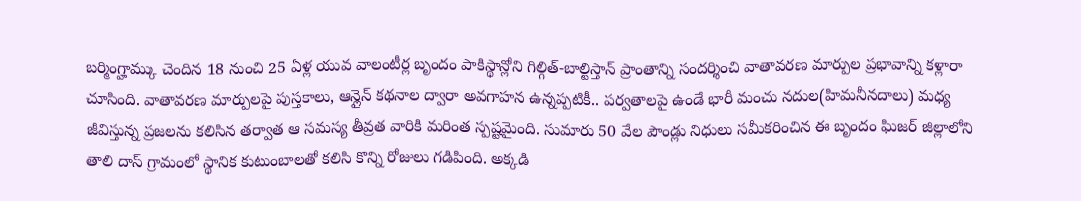బర్మింగ్హామ్కు చెందిన 18 నుంచి 25 ఏళ్ల యువ వాలంటీర్ల బృందం పాకిస్థాన్లోని గిల్గిత్-బాల్టిస్తాన్ ప్రాంతాన్ని సందర్శించి వాతావరణ మార్పుల ప్రభావాన్ని కళ్లారా చూసింది. వాతావరణ మార్పులపై పుస్తకాలు, ఆన్లైన్ కథనాల ద్వారా అవగాహన ఉన్నప్పటికీ.. పర్వతాలపై ఉండే భారీ మంచు నదుల(హిమనీనదాలు) మధ్య జీవిస్తున్న ప్రజలను కలిసిన తర్వాత ఆ సమస్య తీవ్రత వారికి మరింత స్పష్టమైంది. సుమారు 50 వేల పౌండ్లు నిధులు సమీకరించిన ఈ బృందం ఘిజర్ జిల్లాలోని తాలి దాస్ గ్రామంలో స్థానిక కుటుంబాలతో కలిసి కొన్ని రోజులు గడిపింది. అక్కడి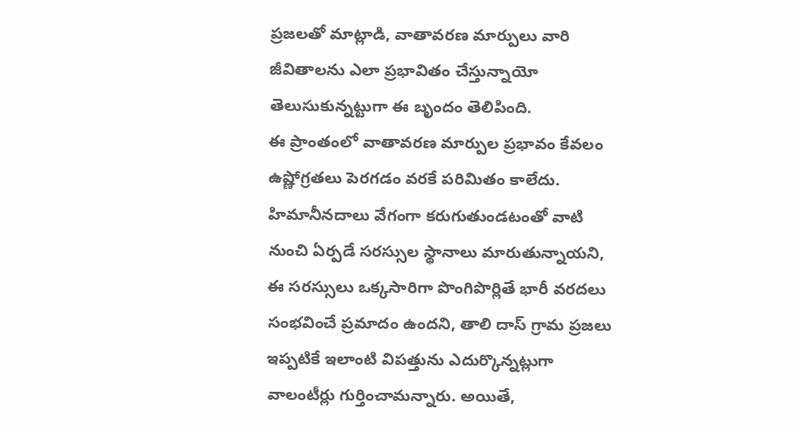ప్రజలతో మాట్లాడి, వాతావరణ మార్పులు వారి జీవితాలను ఎలా ప్రభావితం చేస్తున్నాయో తెలుసుకున్నట్టుగా ఈ బృందం తెలిపింది.
ఈ ప్రాంతంలో వాతావరణ మార్పుల ప్రభావం కేవలం ఉష్ణోగ్రతలు పెరగడం వరకే పరిమితం కాలేదు. హిమానీనదాలు వేగంగా కరుగుతుండటంతో వాటి నుంచి ఏర్పడే సరస్సుల స్థానాలు మారుతున్నాయని, ఈ సరస్సులు ఒక్కసారిగా పొంగిపొర్లితే భారీ వరదలు సంభవించే ప్రమాదం ఉందని, తాలి దాస్ గ్రామ ప్రజలు ఇప్పటికే ఇలాంటి విపత్తును ఎదుర్కొన్నట్లుగా వాలంటీర్లు గుర్తించామన్నారు. అయితే,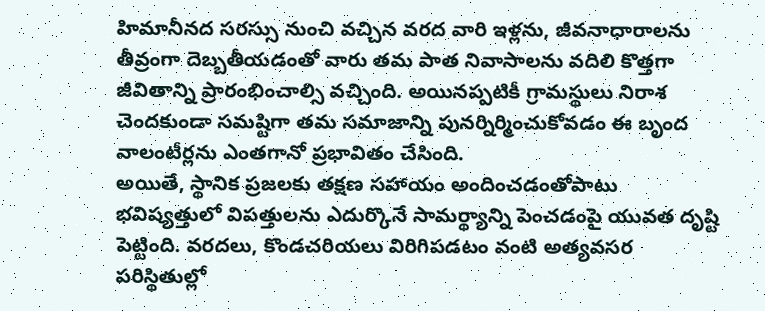హిమానీనద సరస్సు నుంచి వచ్చిన వరద వారి ఇళ్లను, జీవనాధారాలను తీవ్రంగా దెబ్బతీయడంతో వారు తమ పాత నివాసాలను వదిలి కొత్తగా జీవితాన్ని ప్రారంభించాల్సి వచ్చింది. అయినప్పటికీ గ్రామస్థులు నిరాశ చెందకుండా సమష్టిగా తమ సమాజాన్ని పునర్నిర్మించుకోవడం ఈ బృంద వాలంటీర్లను ఎంతగానో ప్రభావితం చేసింది.
అయితే, స్థానిక ప్రజలకు తక్షణ సహాయం అందించడంతోపాటు భవిష్యత్తులో విపత్తులను ఎదుర్కొనే సామర్థ్యాన్ని పెంచడంపై యువత దృష్టి పెట్టింది. వరదలు, కొండచరియలు విరిగిపడటం వంటి అత్యవసర పరిస్థితుల్లో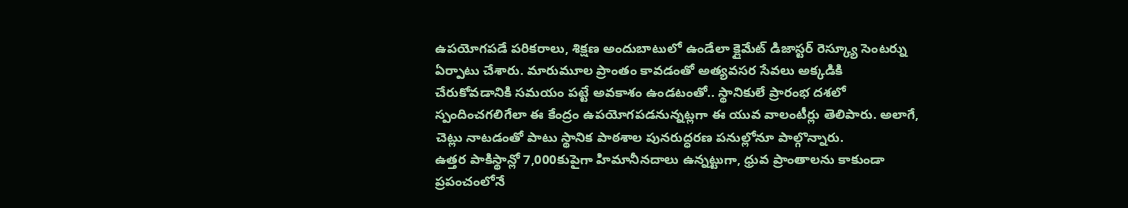ఉపయోగపడే పరికరాలు, శిక్షణ అందుబాటులో ఉండేలా క్లైమేట్ డిజాస్టర్ రెస్క్యూ సెంటర్ను ఏర్పాటు చేశారు. మారుమూల ప్రాంతం కావడంతో అత్యవసర సేవలు అక్కడికి చేరుకోవడానికి సమయం పట్టే అవకాశం ఉండటంతో.. స్థానికులే ప్రారంభ దశలో స్పందించగలిగేలా ఈ కేంద్రం ఉపయోగపడనున్నట్లగా ఈ యువ వాలంటీర్లు తెలిపారు. అలాగే, చెట్లు నాటడంతో పాటు స్థానిక పాఠశాల పునరుద్ధరణ పనుల్లోనూ పాల్గొన్నారు.
ఉత్తర పాకిస్థాన్లో 7,000కుపైగా హిమానీనదాలు ఉన్నట్టుగా, ధ్రువ ప్రాంతాలను కాకుండా ప్రపంచంలోనే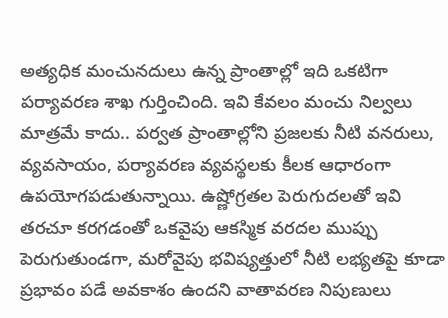అత్యధిక మంచునదులు ఉన్న ప్రాంతాల్లో ఇది ఒకటిగా పర్యావరణ శాఖ గుర్తించింది. ఇవి కేవలం మంచు నిల్వలు మాత్రమే కాదు.. పర్వత ప్రాంతాల్లోని ప్రజలకు నీటి వనరులు, వ్యవసాయం, పర్యావరణ వ్యవస్థలకు కీలక ఆధారంగా ఉపయోగపడుతున్నాయి. ఉష్ణోగ్రతల పెరుగుదలతో ఇవి తరచూ కరగడంతో ఒకవైపు ఆకస్మిక వరదల ముప్పు పెరుగుతుండగా, మరోవైపు భవిష్యత్తులో నీటి లభ్యతపై కూడా ప్రభావం పడే అవకాశం ఉందని వాతావరణ నిపుణులు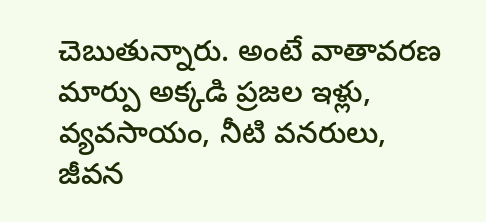చెబుతున్నారు. అంటే వాతావరణ మార్పు అక్కడి ప్రజల ఇళ్లు, వ్యవసాయం, నీటి వనరులు, జీవన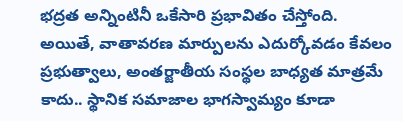భద్రత అన్నింటినీ ఒకేసారి ప్రభావితం చేస్తోంది.
అయితే, వాతావరణ మార్పులను ఎదుర్కోవడం కేవలం ప్రభుత్వాలు, అంతర్జాతీయ సంస్థల బాధ్యత మాత్రమే కాదు.. స్థానిక సమాజాల భాగస్వామ్యం కూడా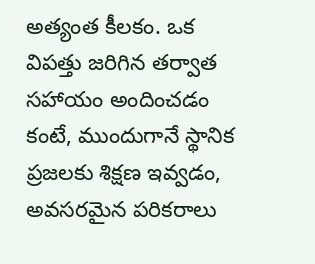అత్యంత కీలకం. ఒక విపత్తు జరిగిన తర్వాత సహాయం అందించడం కంటే, ముందుగానే స్థానిక ప్రజలకు శిక్షణ ఇవ్వడం, అవసరమైన పరికరాలు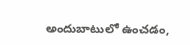అందుబాటులో ఉంచడం,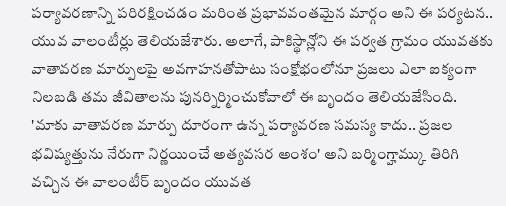పర్యావరణాన్ని పరిరక్షించడం మరింత ప్రభావవంతమైన మార్గం అని ఈ పర్యటన.. యువ వాలంటీర్లు తెలియజేశారు. అలాగే, పాకిస్థాన్లోని ఈ పర్వత గ్రామం యువతకు వాతావరణ మార్పులపై అవగాహనతోపాటు సంక్షోభంలోనూ ప్రజలు ఎలా ఐక్యంగా నిలబడి తమ జీవితాలను పునర్నిర్మించుకోవాలో ఈ బృందం తెలియజేసింది. 'మాకు వాతావరణ మార్పు దూరంగా ఉన్న పర్యావరణ సమస్య కాదు.. ప్రజల భవిష్యత్తును నేరుగా నిర్ణయించే అత్యవసర అంశం' అని బర్మింగ్హామ్కు తిరిగి వచ్చిన ఈ వాలంటీర్ బృందం యువత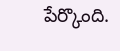పేర్కొంది.